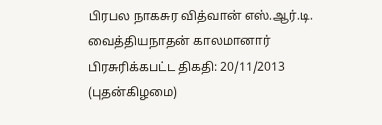பிரபல நாகசுர வித்வான் எஸ்.ஆர்.டி. வைத்தியநாதன் காலமானார்
பிரசுரிக்கபட்ட திகதி: 20/11/2013 (புதன்கிழமை)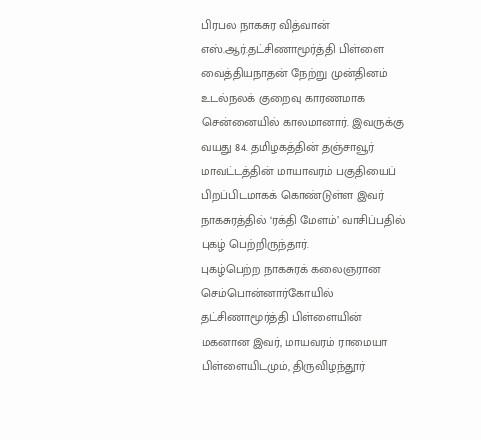பிரபல நாகசுர வித்வான் எஸ்.ஆர்.தட்சிணாமூர்த்தி பிள்ளை வைத்தியநாதன் நேற்று முன்தினம் உடல்நலக் குறைவு காரணமாக சென்னையில் காலமானார். இவருக்கு வயது 84. தமிழகத்தின் தஞ்சாவூர் மாவட்டத்தின் மாயாவரம் பகுதியைப் பிறப்பிடமாகக் கொண்டுள்ள இவர் நாகசுரத்தில் ‘ரக்தி மேளம்’ வாசிப்பதில் புகழ் பெற்றிருந்தார்.
புகழ்பெற்ற நாகசுரக் கலைஞரான செம்பொன்னார்கோயில் தட்சிணாமூர்த்தி பிள்ளையின் மகனான இவர், மாயவரம் ராமையா பிள்ளையிடமும், திருவிழந்தூர்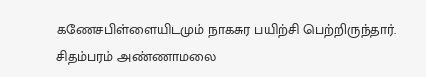கணேசபிள்ளையிடமும் நாகசுர பயிற்சி பெற்றிருந்தார்.
சிதம்பரம் அண்ணாமலை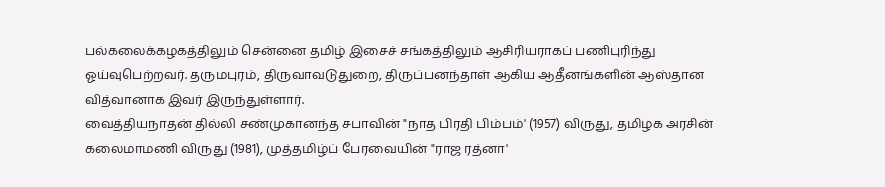பல்கலைக்கழகத்திலும் சென்னை தமிழ் இசைச் சங்கத்திலும் ஆசிரியராகப் பணிபுரிந்து ஓய்வுபெற்றவர். தருமபுரம், திருவாவடுதுறை, திருப்பனந்தாள் ஆகிய ஆதீனங்களின் ஆஸ்தான வித்வானாக இவர் இருந்துள்ளார்.
வைத்தியநாதன் தில்லி சண்முகானந்த சபாவின் "நாத பிரதி பிம்பம்' (1957) விருது, தமிழக அரசின் கலைமாமணி விருது (1981), முத்தமிழ்ப் பேரவையின் "ராஜ ரத்னா'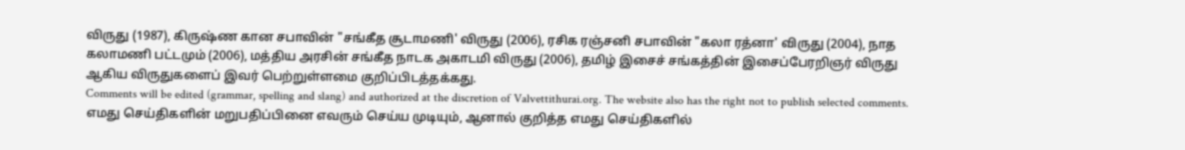விருது (1987), கிருஷ்ண கான சபாவின் "சங்கீத சூடாமணி' விருது (2006), ரசிக ரஞ்சனி சபாவின் "கலா ரத்னா' விருது (2004), நாத கலாமணி பட்டமும் (2006), மத்திய அரசின் சங்கீத நாடக அகாடமி விருது (2006), தமிழ் இசைச் சங்கத்தின் இசைப்பேரறிஞர் விருது ஆகிய விருதுகளைப் இவர் பெற்றுள்ளமை குறிப்பிடத்தக்கது.
Comments will be edited (grammar, spelling and slang) and authorized at the discretion of Valvettithurai.org. The website also has the right not to publish selected comments.
எமது செய்திகளின் மறுபதிப்பினை எவரும் செய்ய முடியும், ஆனால் குறித்த எமது செய்திகளில்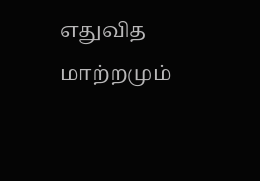எதுவித மாற்றமும்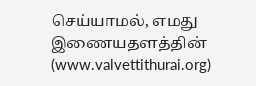செய்யாமல், எமது இணையதளத்தின் (www.valvettithurai.org)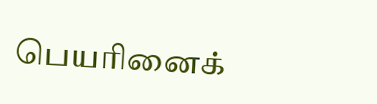பெயரினைக்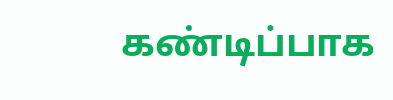கண்டிப்பாக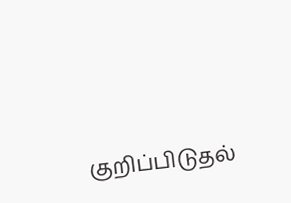குறிப்பிடுதல்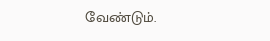வேண்டும்.